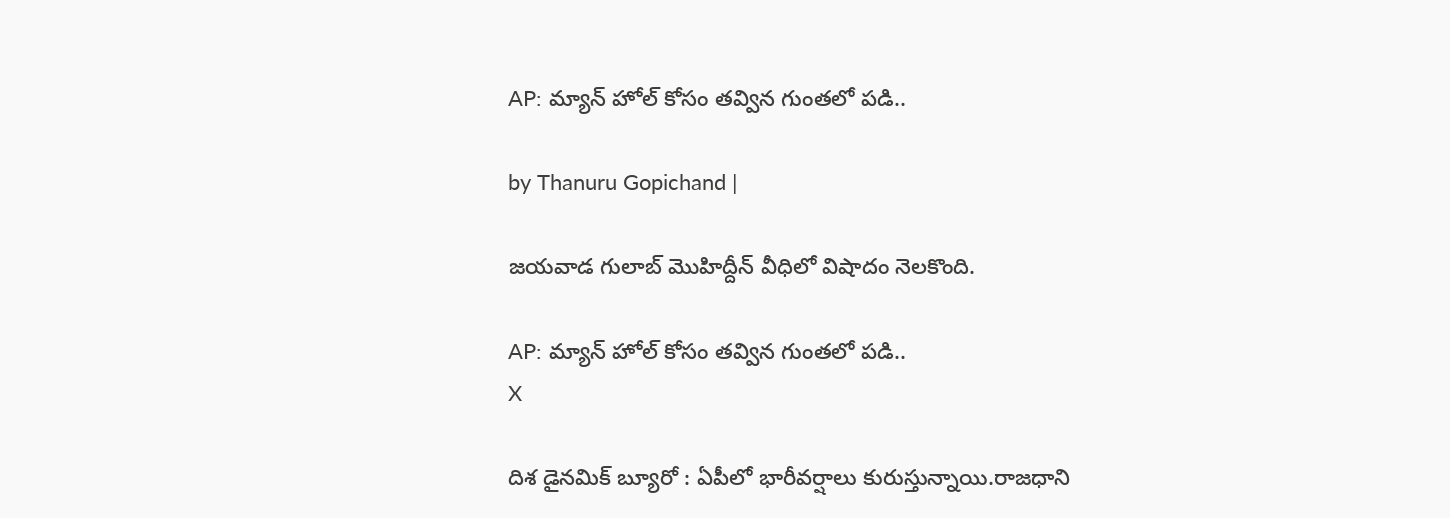AP: మ్యాన్ హోల్ కోసం తవ్విన గుంతలో పడి..

by Thanuru Gopichand |

జయవాడ గులాబ్‌ మొహిద్దీన్‌ వీధిలో విషాదం నెలకొంది.

AP: మ్యాన్ హోల్ కోసం తవ్విన గుంతలో పడి..
X

దిశ డైనమిక్ బ్యూరో : ఏపీలో భారీవర్షాలు కురుస్తున్నాయి.రాజధాని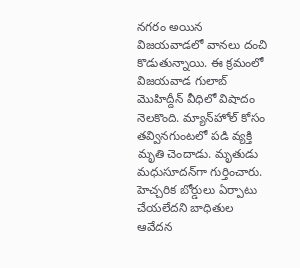నగరం అయిన విజయవాడలో వానలు దంచి కొడుతున్నాయి. ఈ క్రమంలో విజయవాడ గులాబ్‌ మొహిద్దీన్‌ వీధిలో విషాదం నెలకొంది. మ్యాన్‌హోల్‌ కోసం తవ్వినగుంటలో పడి వ్యక్తి మృతి చెందాడు. మృతుడు మధుసూదన్‌గా గుర్తించారు. హెచ్చరిక బోర్డులు ఏర్పాటు చేయలేదని బాధితుల ఆవేదన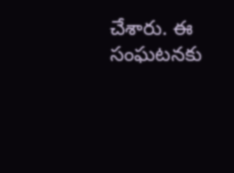చేశారు. ఈ సంఘటనకు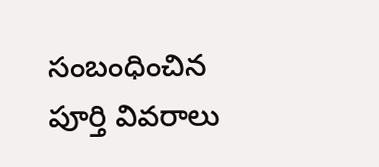సంబంధించిన పూర్తి వివరాలు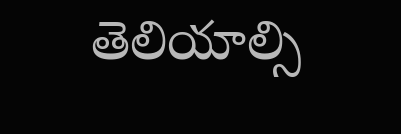తెలియాల్సి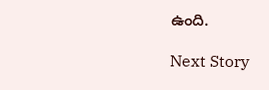ఉంది.

Next Story